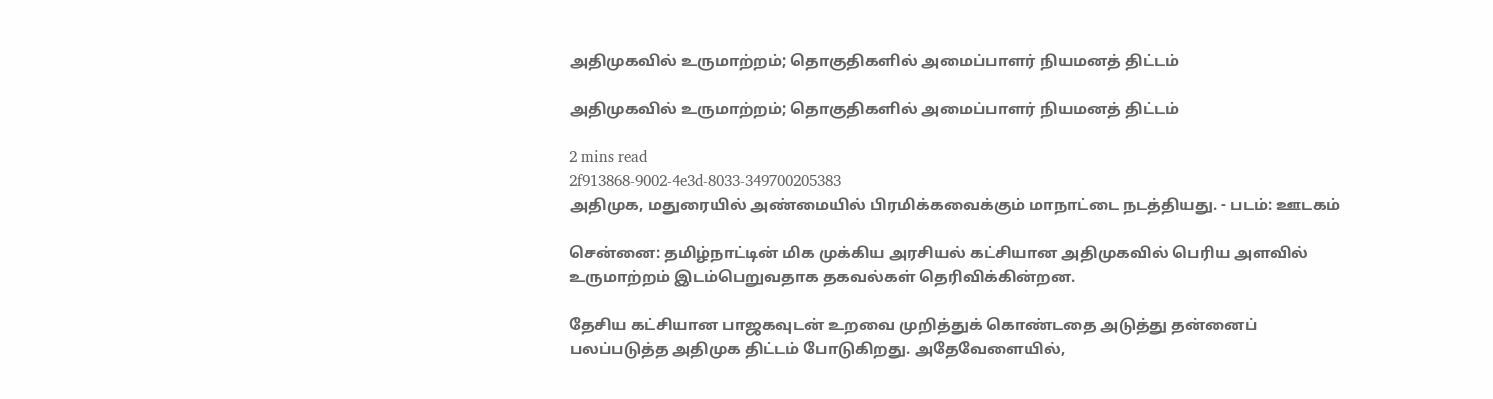அதிமுகவில் உருமாற்றம்; தொகுதிகளில் அமைப்பாளர் நியமனத் திட்டம்

அதிமுகவில் உருமாற்றம்; தொகுதிகளில் அமைப்பாளர் நியமனத் திட்டம்

2 mins read
2f913868-9002-4e3d-8033-349700205383
அதிமுக, மதுரையில் அண்மையில் பிரமிக்கவைக்கும் மாநாட்டை நடத்தியது. - படம்: ஊடகம்

சென்னை: தமிழ்நாட்டின் மிக முக்கிய அரசியல் கட்சியான அதிமுகவில் பெரிய அளவில் உருமாற்றம் இடம்பெறுவதாக தகவல்கள் தெரிவிக்கின்றன.

தேசிய கட்சியான பாஜகவுடன் உறவை முறித்துக் கொண்டதை அடுத்து தன்னைப் பலப்படுத்த அதிமுக திட்டம் போடுகிறது. அதேவேளையில்,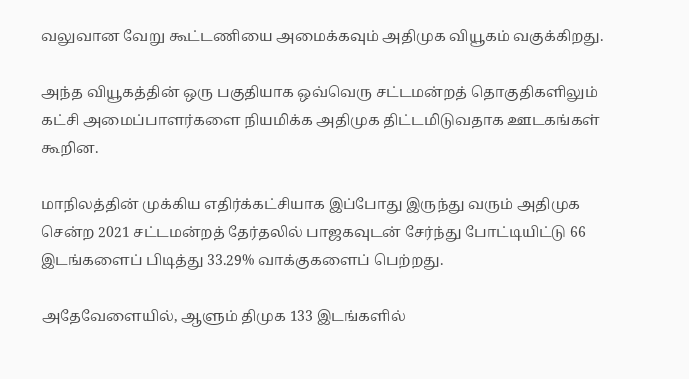வலுவான வேறு கூட்டணியை அமைக்கவும் அதிமுக வியூகம் வகுக்கிறது.

அந்த வியூகத்தின் ஒரு பகுதியாக ஒவ்வெரு சட்டமன்றத் தொகுதிகளிலும் கட்சி அமைப்பாளர்களை நியமிக்க அதிமுக திட்டமிடுவதாக ஊடகங்கள் கூறின.

மாநிலத்தின் முக்கிய எதிர்க்கட்சியாக இப்போது இருந்து வரும் அதிமுக சென்ற 2021 சட்டமன்றத் தேர்தலில் பாஜகவுடன் சேர்ந்து போட்டியிட்டு 66 இடங்களைப் பிடித்து 33.29% வாக்குகளைப் பெற்றது.

அதேவேளையில், ஆளும் திமுக 133 இடங்களில்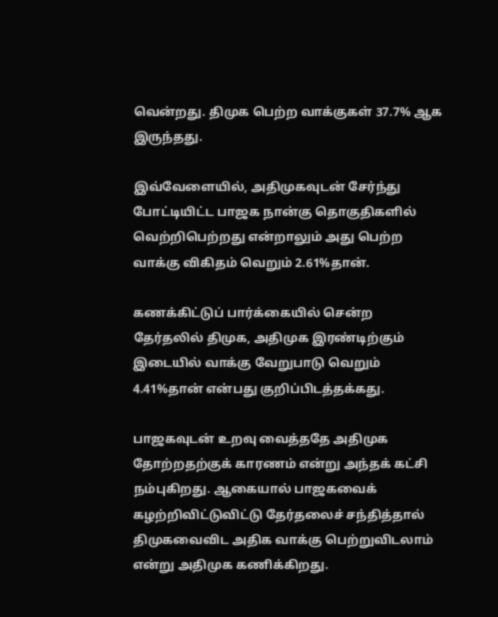வென்றது. திமுக பெற்ற வாக்குகள் 37.7% ஆக இருந்தது.

இவ்வேளையில், அதிமுகவுடன் சேர்ந்து போட்டியிட்ட பாஜக நான்கு தொகுதிகளில் வெற்றிபெற்றது என்றாலும் அது பெற்ற வாக்கு விகிதம் வெறும் 2.61%தான்.

கணக்கிட்டுப் பார்க்கையில் சென்ற தேர்தலில் திமுக, அதிமுக இரண்டிற்கும் இடையில் வாக்கு வேறுபாடு வெறும் 4.41%தான் என்பது குறிப்பிடத்தக்கது.

பாஜகவுடன் உறவு வைத்ததே அதிமுக தோற்றதற்குக் காரணம் என்று அந்தக் கட்சி நம்புகிறது. ஆகையால் பாஜகவைக் கழற்றிவிட்டுவிட்டு தேர்தலைச் சந்தித்தால் திமுகவைவிட அதிக வாக்கு பெற்றுவிடலாம் என்று அதிமுக கணிக்கிறது.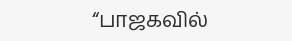“பாஜகவில்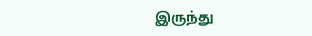இருந்து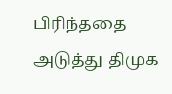பிரிந்ததை அடுத்து திமுக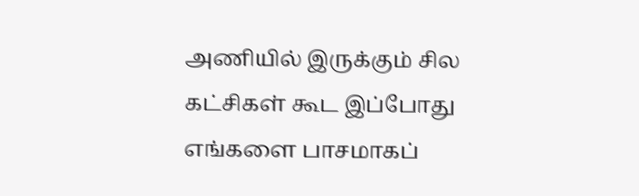அணியில் இருக்கும் சில கட்சிகள் கூட இப்போது எங்களை பாசமாகப்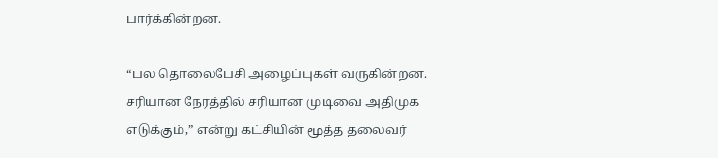பார்க்கின்றன.

“பல தொலைபேசி அழைப்புகள் வருகின்றன. சரியான நேரத்தில் சரியான முடிவை அதிமுக எடுக்கும்,” என்று கட்சியின் மூத்த தலைவர்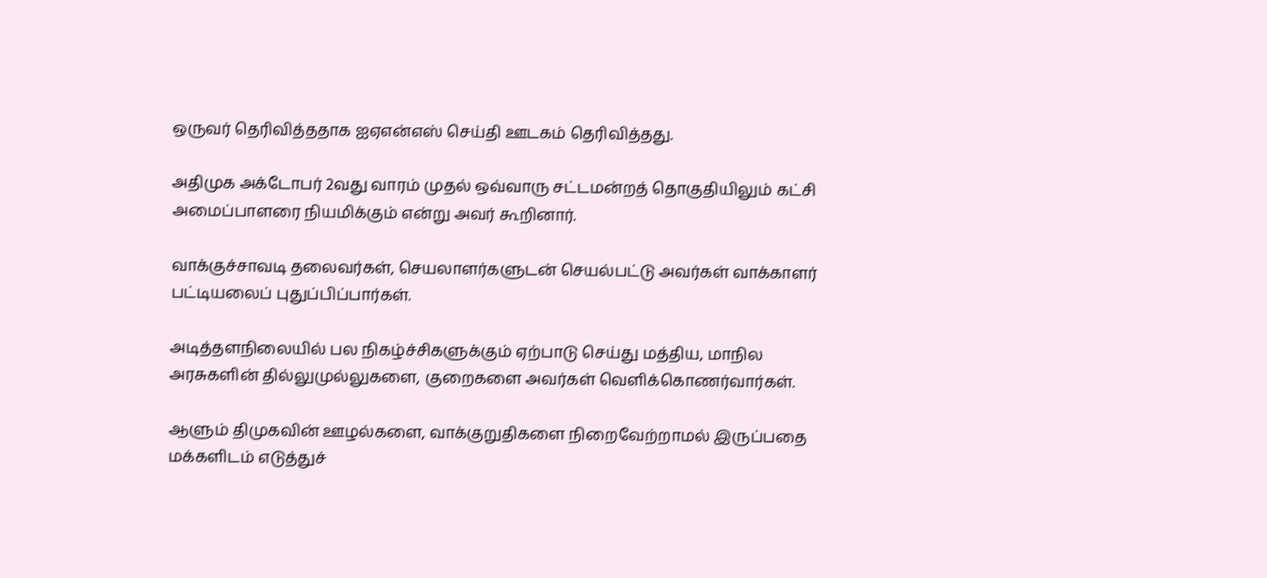ஒருவர் தெரிவித்ததாக ஐஏஎன்எஸ் செய்தி ஊடகம் தெரிவித்தது.

அதிமுக அக்டோபர் 2வது வாரம் முதல் ஒவ்வாரு சட்டமன்றத் தொகுதியிலும் கட்சி அமைப்பாளரை நியமிக்கும் என்று அவர் கூறினார்.

வாக்குச்சாவடி தலைவர்கள், செயலாளர்களுடன் செயல்பட்டு அவர்கள் வாக்காளர் பட்டியலைப் புதுப்பிப்பார்கள்.

அடித்தளநிலையில் பல நிகழ்ச்சிகளுக்கும் ஏற்பாடு செய்து மத்திய, மாநில அரசுகளின் தில்லுமுல்லுகளை, குறைகளை அவர்கள் வெளிக்கொணர்வார்கள்.

ஆளும் திமுகவின் ஊழல்களை, வாக்குறுதிகளை நிறைவேற்றாமல் இருப்பதை மக்களிடம் எடுத்துச்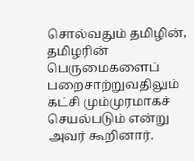சொல்வதும் தமிழின், தமிழரின் பெருமைகளைப் பறைசாற்றுவதிலும் கட்சி மும்முரமாகச் செயல்படும் என்று அவர் கூறினார்.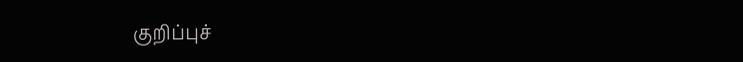குறிப்புச்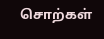சொற்கள்